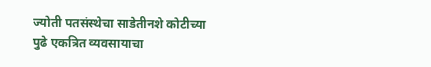ज्योती पतसंस्थेचा साडेतीनशे कोटीच्या पुढे एकत्रित व्यवसायाचा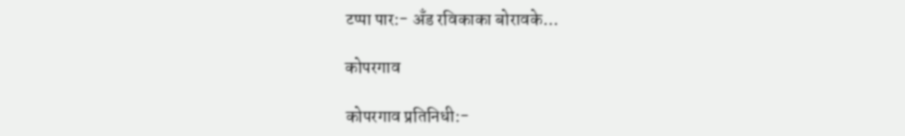टप्पा पार:- अँड रविकाका बोरावके…

कोपरगाव

कोपरगाव प्रतिनिधी:-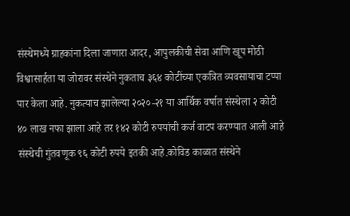संस्थेमध्ये ग्राहकांना दिला जाणारा आदर, आपुलकीची सेवा आणि खूप मोठी विश्वासार्हता या जोरावर संस्थेने नुकताच ३६४ कोटींच्या एकत्रित व्यवसायाचा टप्पा पार केला आहे. नुकत्याच झालेल्या २०२०-२१ या आर्थिक वर्षात संस्थेला २ कोटी ४० लाख नफा झाला आहे तर १४२ कोटी रुपयांची कर्ज वाटप करण्यात आली आहे संस्थेची गुंतवणूक ९६ कोटी रुपये इतकी आहे.कोविड काळात संस्थेने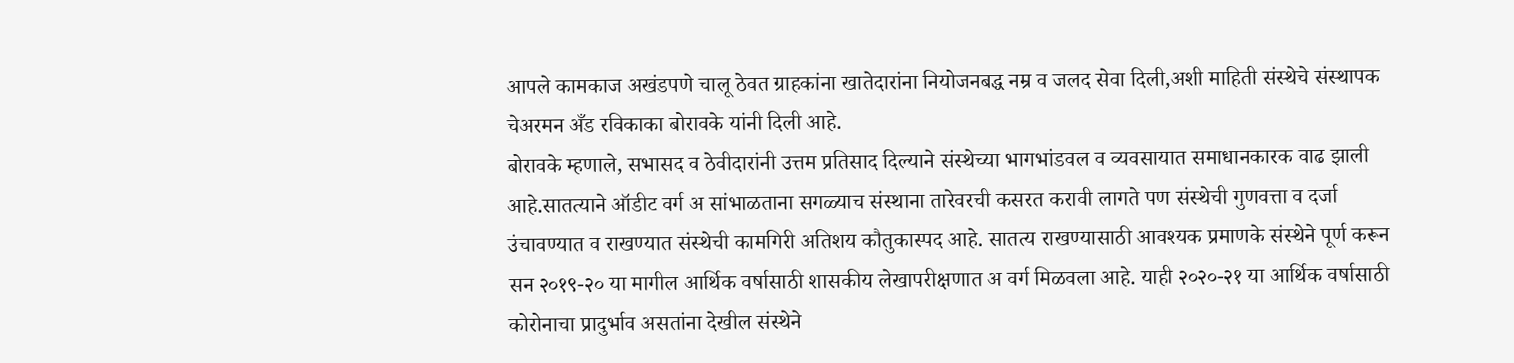आपले कामकाज अखंडपणे चालू ठेवत ग्राहकांना खातेदारांना नियोजनबद्ध नम्र व जलद सेवा दिली,अशी माहिती संस्थेचे संस्थापक चेअरमन अँड रविकाका बोरावके यांनी दिली आहे.
बोरावके म्हणाले, सभासद व ठेवीदारांनी उत्तम प्रतिसाद दिल्याने संस्थेच्या भागभांडवल व व्यवसायात समाधानकारक वाढ झाली आहे.सातत्याने ऑडीट वर्ग अ सांभाळताना सगळ्याच संस्थाना तारेवरची कसरत करावी लागते पण संस्थेची गुणवत्ता व दर्जा उंचावण्यात व राखण्यात संस्थेची कामगिरी अतिशय कौतुकास्पद आहे. सातत्य राखण्यासाठी आवश्यक प्रमाणके संस्थेने पूर्ण करून सन २०१९-२० या मागील आर्थिक वर्षासाठी शासकीय लेखापरीक्षणात अ वर्ग मिळवला आहे. याही २०२०-२१ या आर्थिक वर्षासाठी कोरोनाचा प्रादुर्भाव असतांना देखील संस्थेने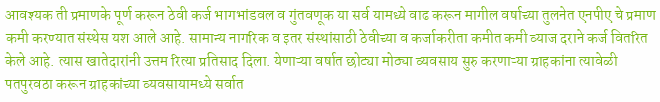आवश्यक ती प्रमाणके पूर्ण करून ठेवी कर्ज भागभांडवल व गुंतवणूक या सर्व यामध्ये वाढ करून मागील वर्षाच्या तुलनेत एनपीए चे प्रमाण कमी करण्यात संस्थेस यश आले आहे. सामान्य नागरिक व इतर संस्थांसाठी ठेवीच्या व कर्जाकरीता कमीत कमी व्याज दराने कर्ज वितरित केले आहे. त्यास खातेदारांनी उत्तम रित्या प्रतिसाद दिला. येणाऱ्या वर्षात छोट्या मोठ्या व्यवसाय सुरु करणाऱ्या ग्राहकांना त्यावेळी पतपुरवठा करून ग्राहकांच्या व्यवसायामध्ये सर्वात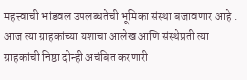महत्त्वाची भांडवल उपलब्धतेची भूमिका संस्था बजावणार आहे . आज त्या ग्राहकांच्या यशाचा आलेख आणि संस्थेप्रती त्या ग्राहकांची निष्ठा दोन्ही अचंबित करणारी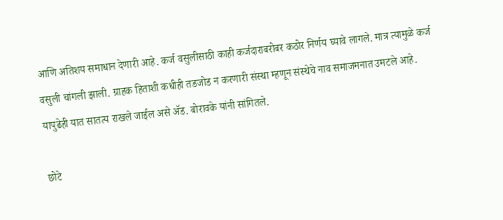आणि अतिशय समाधान देणारी आहे. कर्ज वसुलीसाठी काही कर्जदाराबरोबर कठोर निर्णय घ्यावे लागले. मात्र त्यामुळे कर्ज वसुली चांगली झाली. ग्राहक हिताशी कधीही तडजोड न करणारी संस्था म्हणून संस्थेचे नाव समाजमनात उमटले आहे. यापुढेही यात सातत्य राखले जाईल असे ॲड. बोरावके यांनी सांगितले.

छोटे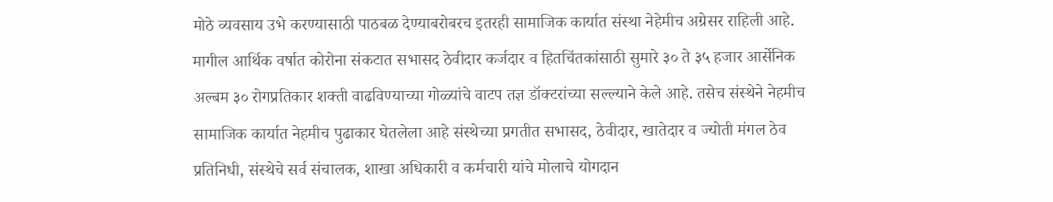मोठे व्यवसाय उभे करण्यासाठी पाठबळ देण्याबरोबरच इतरही सामाजिक कार्यात संस्था नेहेमीच अग्रेसर राहिली आहे. मागील आर्थिक वर्षात कोरोना संकटात सभासद ठेवीदार कर्जदार व हितचिंतकांसाठी सुमारे ३० ते ३५ हजार आर्सेनिक अल्बम ३० रोगप्रतिकार शक्ती वाढविण्याच्या गोळ्यांचे वाटप तज्ञ डॉक्टरांच्या सल्ल्याने केले आहे. तसेच संस्थेने नेहमीच सामाजिक कार्यात नेहमीच पुढाकार घेतलेला आहे संस्थेच्या प्रगतीत सभासद, ठेवीदार, खातेदार व ज्योती मंगल ठेव प्रतिनिधी, संस्थेचे सर्व संचालक, शाखा अधिकारी व कर्मचारी यांचे मोलाचे योगदान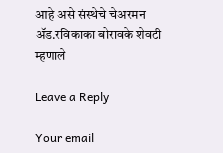आहे असे संस्थेचे चेअरमन ॲड.रविकाका बोरावके शेवटी म्हणाले

Leave a Reply

Your email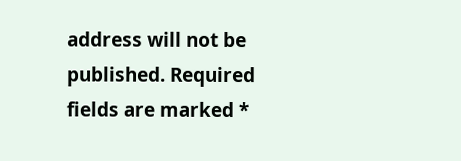address will not be published. Required fields are marked *